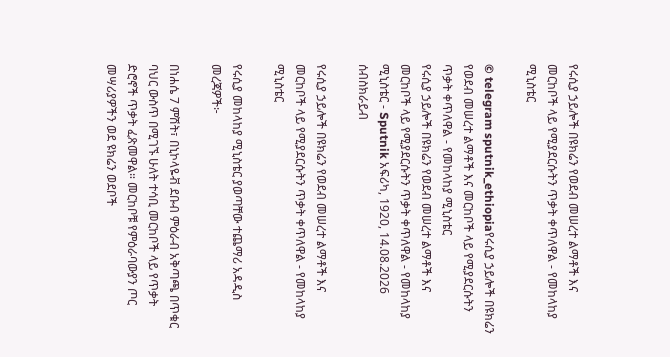የሩሲያ ኃይሎች በዩክሬን የወደብ መሠረተ ልማቶች እና መርከቦች ላይ የሚያደርሱትን ጥቃት ቀጥለዋል - የመከላከያ ሚኒስቴር

© telegram sputnik_ethiopiaየሩሲያ ኃይሎች በዩክሬን የወደብ መሠረተ ልማቶች እና መርከቦች ላይ የሚያደርሱትን ጥቃት ቀጥለዋል - የመከላከያ ሚኒስቴር
የሩሲያ ኃይሎች በዩክሬን የወደብ መሠረተ ልማቶች እና መርከቦች ላይ የሚያደርሱትን ጥቃት ቀጥለዋል - የመከላከያ ሚኒስቴር - Sputnik አፍሪካ, 1920, 14.08.2026
ሰብስክራይብ

የሩሲያ ኃይሎች በዩክሬን የወደብ መሠረተ ልማቶች እና መርከቦች ላይ የሚያደርሱትን ጥቃት ቀጥለዋል - የመከላከያ ሚኒስቴር

የሩሲያ መከላከያ ሚኒስቴር ያወጣቸው ተጨማሪ አዳዲስ መረጃዎች፦

በነሐሴ 7 ምሽት፣ በኒኮላዬቭ ደቡብ ምዕራብ አቅጣጫ በጥቁር ባህር ውስጥ በሚገኙ ሁለት ተሳቢ መርከቦች ላይ የጥቃት ድሮኖች ጥቃት ፈጽመዋል። መርከቦቹ የምዕራባውያን ጦር መሣሪያዎችን ወደ ዩክሬን ወደቦች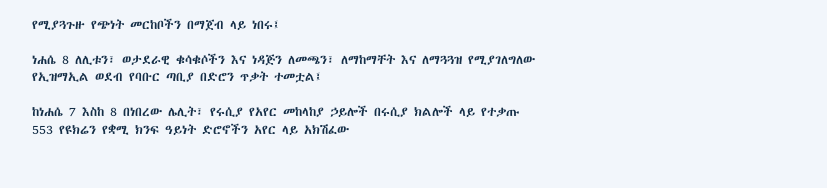የሚያጓጉዙ የጭነት መርከቦችን በማጀብ ላይ ነበሩ፤

ነሐሴ 8 ለሊቱን፣ ወታደራዊ ቁሳቁሶችን እና ነዳጅን ለመጫን፣ ለማከማቸት እና ለማጓጓዝ የሚያገለግለው የኢዝማኢል ወደብ የባቡር ጣቢያ በድሮን ጥቃት ተመቷል፤

ከነሐሴ 7 እስከ 8 በነበረው ሌሊት፣ የሩሲያ የአየር መከላከያ ኃይሎች በሩሲያ ክልሎች ላይ የተቃጡ 553 የዩክሬን የቋሚ ክንፍ ዓይነት ድሮኖችን አየር ላይ አክሽፈው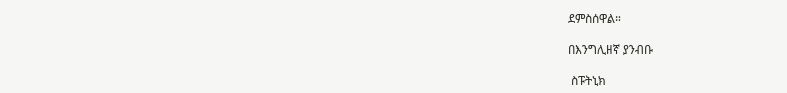ደምስሰዋል።

በእንግሊዘኛ ያንብቡ

 ስፑትኒክ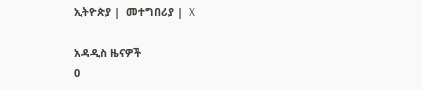ኢትዮጵያ |  መተግበሪያ |  X

አዳዲስ ዜናዎች
0